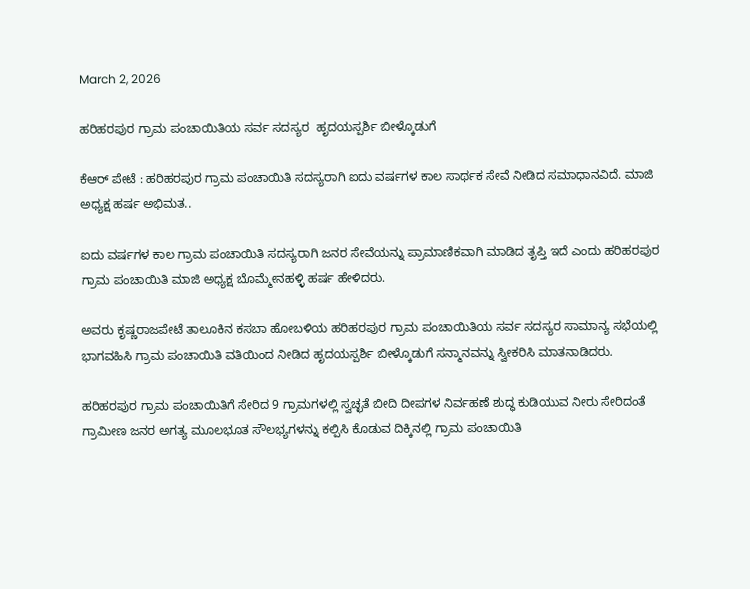March 2, 2026

ಹರಿಹರಪುರ ಗ್ರಾಮ ಪಂಚಾಯಿತಿಯ ಸರ್ವ ಸದಸ್ಯರ  ಹೃದಯಸ್ಪರ್ಶಿ ಬೀಳ್ಕೊಡುಗೆ

ಕೆಆರ್ ಪೇಟೆ : ಹರಿಹರಪುರ ಗ್ರಾಮ ಪಂಚಾಯಿತಿ ಸದಸ್ಯರಾಗಿ ಐದು ವರ್ಷಗಳ ಕಾಲ ಸಾರ್ಥಕ ಸೇವೆ ನೀಡಿದ ಸಮಾಧಾನವಿದೆ. ಮಾಜಿ ಅಧ್ಯಕ್ಷ ಹರ್ಷ ಅಭಿಮತ..

ಐದು ವರ್ಷಗಳ ಕಾಲ ಗ್ರಾಮ ಪಂಚಾಯಿತಿ ಸದಸ್ಯರಾಗಿ ಜನರ ಸೇವೆಯನ್ನು ಪ್ರಾಮಾಣಿಕವಾಗಿ ಮಾಡಿದ ತೃಪ್ತಿ ಇದೆ ಎಂದು ಹರಿಹರಪುರ ಗ್ರಾಮ ಪಂಚಾಯಿತಿ ಮಾಜಿ ಅಧ್ಯಕ್ಷ ಬೊಮ್ಮೇನಹಳ್ಳಿ ಹರ್ಷ ಹೇಳಿದರು.

ಅವರು ಕೃಷ್ಣರಾಜಪೇಟೆ ತಾಲೂಕಿನ ಕಸಬಾ ಹೋಬಳಿಯ ಹರಿಹರಪುರ ಗ್ರಾಮ ಪಂಚಾಯಿತಿಯ ಸರ್ವ ಸದಸ್ಯರ ಸಾಮಾನ್ಯ ಸಭೆಯಲ್ಲಿ ಭಾಗವಹಿಸಿ ಗ್ರಾಮ ಪಂಚಾಯಿತಿ ವತಿಯಿಂದ ನೀಡಿದ ಹೃದಯಸ್ಪರ್ಶಿ ಬೀಳ್ಕೊಡುಗೆ ಸನ್ಮಾನವನ್ನು ಸ್ವೀಕರಿಸಿ ಮಾತನಾಡಿದರು.

ಹರಿಹರಪುರ ಗ್ರಾಮ ಪಂಚಾಯಿತಿಗೆ ಸೇರಿದ 9 ಗ್ರಾಮಗಳಲ್ಲಿ ಸ್ವಚ್ಛತೆ ಬೀದಿ ದೀಪಗಳ ನಿರ್ವಹಣೆ ಶುದ್ಧ ಕುಡಿಯುವ ನೀರು ಸೇರಿದಂತೆ ಗ್ರಾಮೀಣ ಜನರ ಅಗತ್ಯ ಮೂಲಭೂತ ಸೌಲಭ್ಯಗಳನ್ನು ಕಲ್ಪಿಸಿ ಕೊಡುವ ದಿಕ್ಕಿನಲ್ಲಿ ಗ್ರಾಮ ಪಂಚಾಯಿತಿ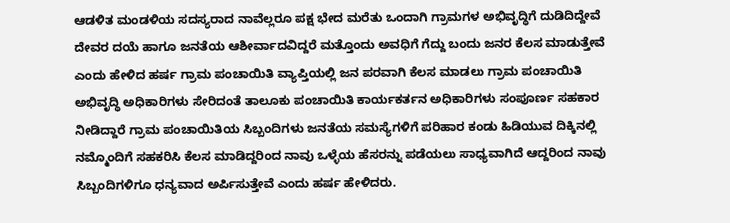ಆಡಳಿತ ಮಂಡಳಿಯ ಸದಸ್ಯರಾದ ನಾವೆಲ್ಲರೂ ಪಕ್ಷ ಭೇದ ಮರೆತು ಒಂದಾಗಿ ಗ್ರಾಮಗಳ ಅಭಿವೃದ್ಧಿಗೆ ದುಡಿದಿದ್ದೇವೆ ದೇವರ ದಯೆ ಹಾಗೂ ಜನತೆಯ ಆಶೀರ್ವಾದವಿದ್ದರೆ ಮತ್ತೊಂದು ಅವಧಿಗೆ ಗೆದ್ದು ಬಂದು ಜನರ ಕೆಲಸ ಮಾಡುತ್ತೇವೆ ಎಂದು ಹೇಳಿದ ಹರ್ಷ ಗ್ರಾಮ ಪಂಚಾಯಿತಿ ವ್ಯಾಪ್ತಿಯಲ್ಲಿ ಜನ ಪರವಾಗಿ ಕೆಲಸ ಮಾಡಲು ಗ್ರಾಮ ಪಂಚಾಯಿತಿ ಅಭಿವೃದ್ಧಿ ಅಧಿಕಾರಿಗಳು ಸೇರಿದಂತೆ ತಾಲೂಕು ಪಂಚಾಯಿತಿ ಕಾರ್ಯಕರ್ತನ ಅಧಿಕಾರಿಗಳು ಸಂಪೂರ್ಣ ಸಹಕಾರ ನೀಡಿದ್ದಾರೆ ಗ್ರಾಮ ಪಂಚಾಯಿತಿಯ ಸಿಬ್ಬಂದಿಗಳು ಜನತೆಯ ಸಮಸ್ಯೆಗಳಿಗೆ ಪರಿಹಾರ ಕಂಡು ಹಿಡಿಯುವ ದಿಕ್ಕಿನಲ್ಲಿ ನಮ್ಮೊಂದಿಗೆ ಸಹಕರಿಸಿ ಕೆಲಸ ಮಾಡಿದ್ದರಿಂದ ನಾವು ಒಳ್ಳೆಯ ಹೆಸರನ್ನು ಪಡೆಯಲು ಸಾಧ್ಯವಾಗಿದೆ ಆದ್ದರಿಂದ ನಾವು ಸಿಬ್ಬಂದಿಗಳಿಗೂ ಧನ್ಯವಾದ ಅರ್ಪಿಸುತ್ತೇವೆ ಎಂದು ಹರ್ಷ ಹೇಳಿದರು.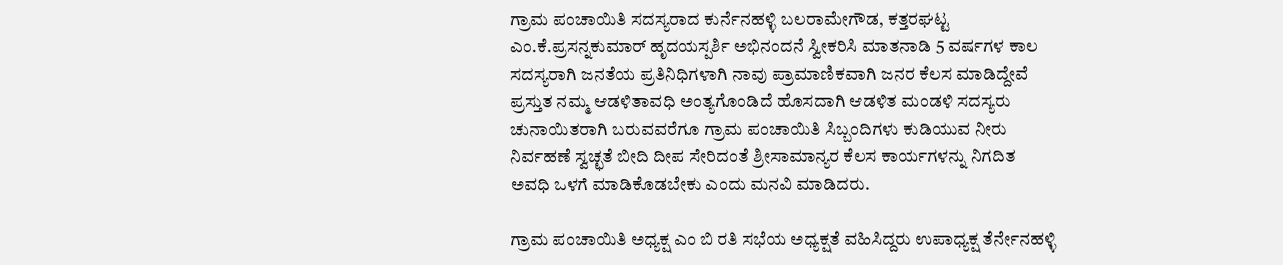ಗ್ರಾಮ ಪಂಚಾಯಿತಿ ಸದಸ್ಯರಾದ ಕುರ್ನೆನಹಳ್ಳಿ ಬಲರಾಮೇಗೌಡ, ಕತ್ತರಘಟ್ಟ ಎಂ.ಕೆ.ಪ್ರಸನ್ನಕುಮಾರ್ ಹೃದಯಸ್ಪರ್ಶಿ ಅಭಿನಂದನೆ ಸ್ವೀಕರಿಸಿ ಮಾತನಾಡಿ 5 ವರ್ಷಗಳ ಕಾಲ ಸದಸ್ಯರಾಗಿ ಜನತೆಯ ಪ್ರತಿನಿಧಿಗಳಾಗಿ ನಾವು ಪ್ರಾಮಾಣಿಕವಾಗಿ ಜನರ ಕೆಲಸ ಮಾಡಿದ್ದೇವೆ ಪ್ರಸ್ತುತ ನಮ್ಮ ಆಡಳಿತಾವಧಿ ಅಂತ್ಯಗೊಂಡಿದೆ ಹೊಸದಾಗಿ ಆಡಳಿತ ಮಂಡಳಿ ಸದಸ್ಯರು ಚುನಾಯಿತರಾಗಿ ಬರುವವರೆಗೂ ಗ್ರಾಮ ಪಂಚಾಯಿತಿ ಸಿಬ್ಬಂದಿಗಳು ಕುಡಿಯುವ ನೀರು ನಿರ್ವಹಣೆ ಸ್ವಚ್ಛತೆ ಬೀದಿ ದೀಪ ಸೇರಿದಂತೆ ಶ್ರೀಸಾಮಾನ್ಯರ ಕೆಲಸ ಕಾರ್ಯಗಳನ್ನು ನಿಗದಿತ ಅವಧಿ ಒಳಗೆ ಮಾಡಿಕೊಡಬೇಕು ಎಂದು ಮನವಿ ಮಾಡಿದರು.

ಗ್ರಾಮ ಪಂಚಾಯಿತಿ ಅಧ್ಯಕ್ಷ ಎಂ ಬಿ ರತಿ ಸಭೆಯ ಅಧ್ಯಕ್ಷತೆ ವಹಿಸಿದ್ದರು ಉಪಾಧ್ಯಕ್ಷ ತೆರ್ನೇನಹಳ್ಳಿ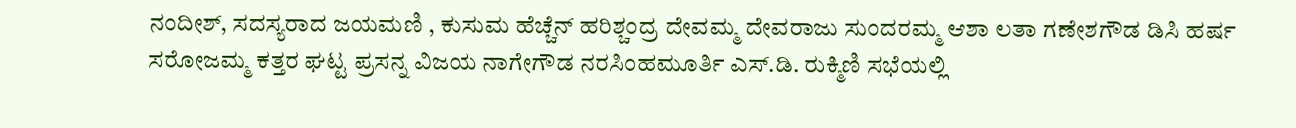ನಂದೀಶ್, ಸದಸ್ಯರಾದ ಜಯಮಣಿ , ಕುಸುಮ ಹೆಚ್ಚೆನ್ ಹರಿಶ್ಚಂದ್ರ ದೇವಮ್ಮ ದೇವರಾಜು ಸುಂದರಮ್ಮ ಆಶಾ ಲತಾ ಗಣೇಶಗೌಡ ಡಿಸಿ ಹರ್ಷ ಸರೋಜಮ್ಮ ಕತ್ತರ ಘಟ್ಟ ಪ್ರಸನ್ನ ವಿಜಯ ನಾಗೇಗೌಡ ನರಸಿಂಹಮೂರ್ತಿ ಎಸ್.ಡಿ. ರುಕ್ಮಿಣಿ ಸಭೆಯಲ್ಲಿ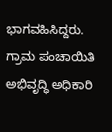ಭಾಗವಹಿಸಿದ್ದರು. ಗ್ರಾಮ ಪಂಚಾಯಿತಿ ಅಭಿವೃದ್ಧಿ ಅಧಿಕಾರಿ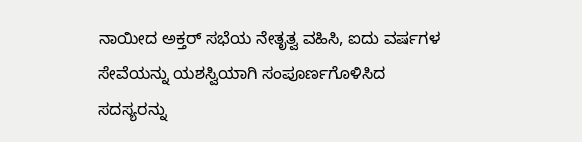ನಾಯೀದ ಅಕ್ತರ್ ಸಭೆಯ ನೇತೃತ್ವ ವಹಿಸಿ, ಐದು ವರ್ಷಗಳ ಸೇವೆಯನ್ನು ಯಶಸ್ವಿಯಾಗಿ ಸಂಪೂರ್ಣಗೊಳಿಸಿದ ಸದಸ್ಯರನ್ನು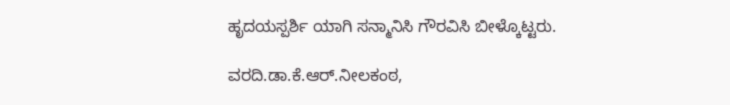ಹೃದಯಸ್ಪರ್ಶಿ ಯಾಗಿ ಸನ್ಮಾನಿಸಿ ಗೌರವಿಸಿ ಬೀಳ್ಕೊಟ್ಟರು.

ವರದಿ.ಡಾ.ಕೆ.ಆರ್.ನೀಲಕಂಠ,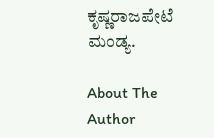ಕೃಷ್ಣರಾಜಪೇಟೆ ಮಂಡ್ಯ.

About The Author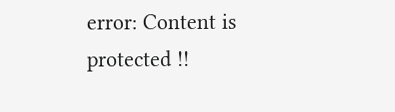error: Content is protected !!